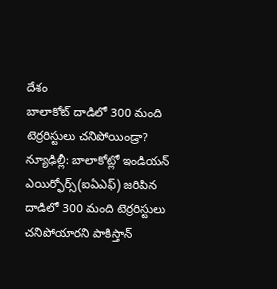దేశం
బాలాకోట్ దాడిలో 300 మంది టెర్రరిస్టులు చనిపోయిండ్రా?
న్యూఢిల్లీ: బాలాకోట్లో ఇండియన్ ఎయిర్ఫోర్స్(ఐఏఎఫ్) జరిపిన దాడిలో 300 మంది టెర్రరిస్టులు చనిపోయారని పాకిస్తాన్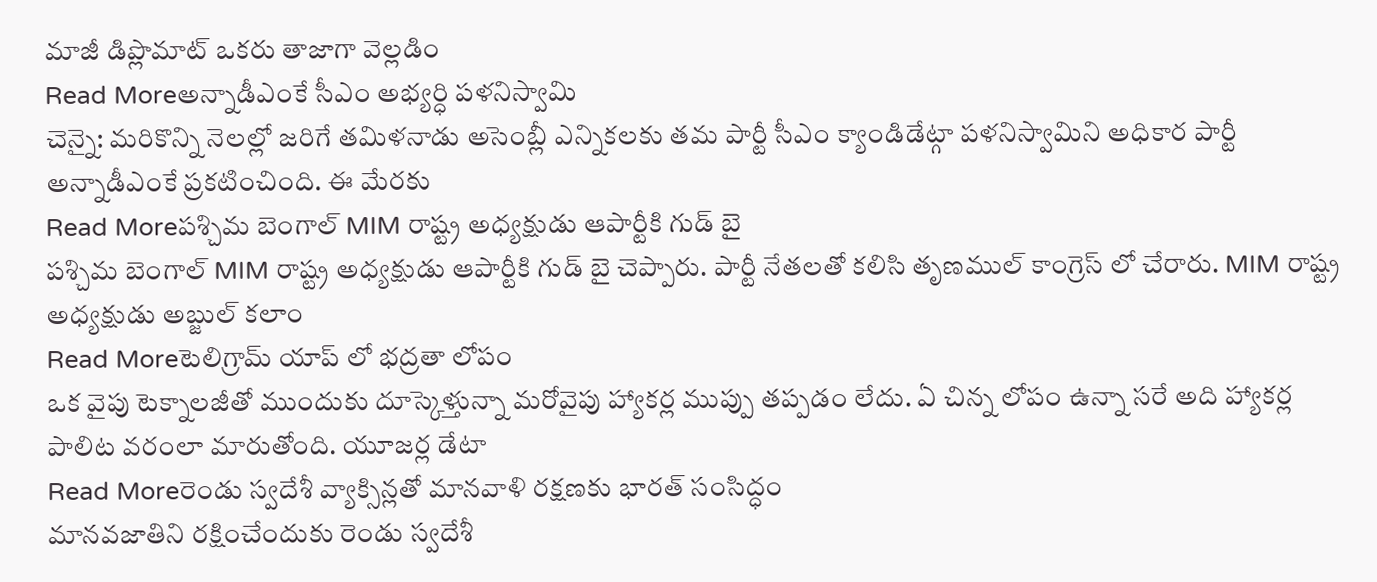మాజీ డిప్లొమాట్ ఒకరు తాజాగా వెల్లడిం
Read Moreఅన్నాడీఎంకే సీఎం అభ్యర్ధి పళనిస్వామి
చెన్నై: మరికొన్ని నెలల్లో జరిగే తమిళనాడు అసెంబ్లీ ఎన్నికలకు తమ పార్టీ సీఎం క్యాండిడేట్గా పళనిస్వామిని అధికార పార్టీ అన్నాడీఎంకే ప్రకటించింది. ఈ మేరకు
Read Moreపశ్చిమ బెంగాల్ MIM రాష్ట్ర అధ్యక్షుడు ఆపార్టీకి గుడ్ బై
పశ్చిమ బెంగాల్ MIM రాష్ట్ర అధ్యక్షుడు ఆపార్టీకి గుడ్ బై చెప్పారు. పార్టీ నేతలతో కలిసి తృణముల్ కాంగ్రెస్ లో చేరారు. MIM రాష్ట్ర అధ్యక్షుడు అబ్జుల్ కలాం
Read Moreటెలిగ్రామ్ యాప్ లో భద్రతా లోపం
ఒక వైపు టెక్నాలజీతో ముందుకు దూస్కెళ్తున్నా మరోవైపు హ్యాకర్ల ముప్పు తప్పడం లేదు. ఏ చిన్న లోపం ఉన్నా సరే అది హ్యాకర్ల పాలిట వరంలా మారుతోంది. యూజర్ల డేటా
Read Moreరెండు స్వదేశీ వ్యాక్సిన్లతో మానవాళి రక్షణకు భారత్ సంసిద్ధం
మానవజాతిని రక్షించేందుకు రెండు స్వదేశీ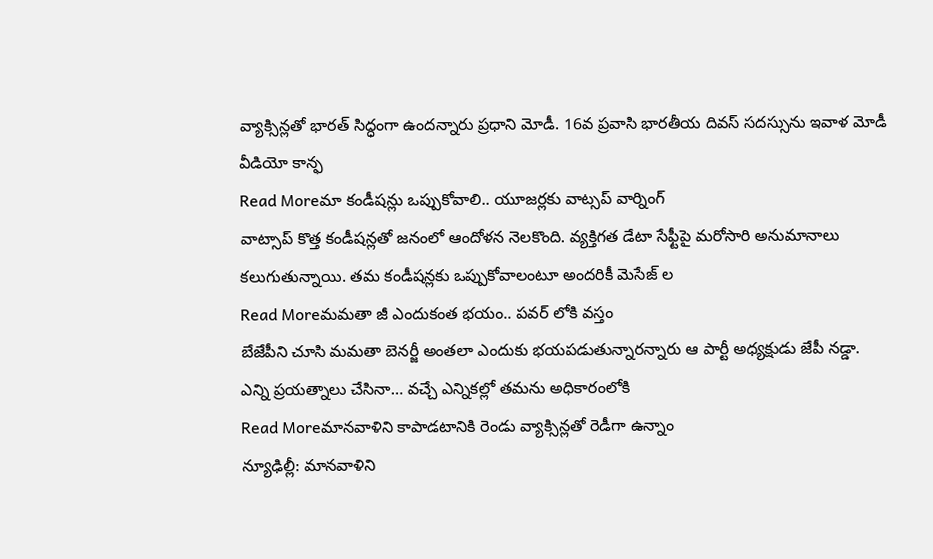వ్యాక్సిన్లతో భారత్ సిద్ధంగా ఉందన్నారు ప్రధాని మోడీ. 16వ ప్రవాసి భారతీయ దివస్ సదస్సును ఇవాళ మోడీ వీడియో కాన్ఫ
Read Moreమా కండీషన్లు ఒప్పుకోవాలి.. యూజర్లకు వాట్సప్ వార్నింగ్
వాట్సాప్ కొత్త కండీషన్లతో జనంలో ఆందోళన నెలకొంది. వ్యక్తిగత డేటా సేఫ్టీపై మరోసారి అనుమానాలు కలుగుతున్నాయి. తమ కండీషన్లకు ఒప్పుకోవాలంటూ అందరికీ మెసేజ్ ల
Read Moreమమతా జీ ఎందుకంత భయం.. పవర్ లోకి వస్తం
బేజేపీని చూసి మమతా బెనర్జీ అంతలా ఎందుకు భయపడుతున్నారన్నారు ఆ పార్టీ అధ్యక్షుడు జేపీ నడ్డా. ఎన్ని ప్రయత్నాలు చేసినా… వచ్చే ఎన్నికల్లో తమను అధికారంలోకి
Read Moreమానవాళిని కాపాడటానికి రెండు వ్యాక్సిన్లతో రెడీగా ఉన్నాం
న్యూఢిల్లీ: మానవాళిని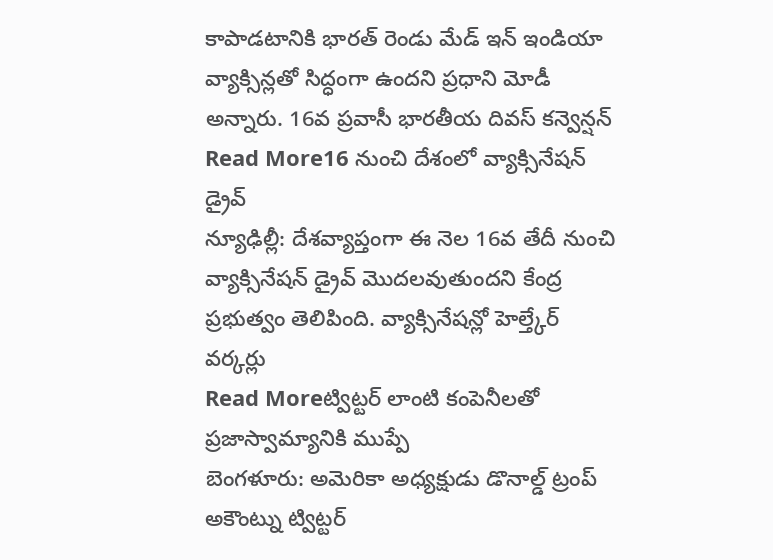కాపాడటానికి భారత్ రెండు మేడ్ ఇన్ ఇండియా వ్యాక్సిన్లతో సిద్ధంగా ఉందని ప్రధాని మోడీ అన్నారు. 16వ ప్రవాసీ భారతీయ దివస్ కన్వెన్షన్
Read More16 నుంచి దేశంలో వ్యాక్సినేషన్ డ్రైవ్
న్యూఢిల్లీ: దేశవ్యాప్తంగా ఈ నెల 16వ తేదీ నుంచి వ్యాక్సినేషన్ డ్రైవ్ మొదలవుతుందని కేంద్ర ప్రభుత్వం తెలిపింది. వ్యాక్సినేషన్లో హెల్త్కేర్ వర్కర్లు
Read Moreట్విట్టర్ లాంటి కంపెనీలతో ప్రజాస్వామ్యానికి ముప్పే
బెంగళూరు: అమెరికా అధ్యక్షుడు డొనాల్డ్ ట్రంప్ అకౌంట్ను ట్విట్టర్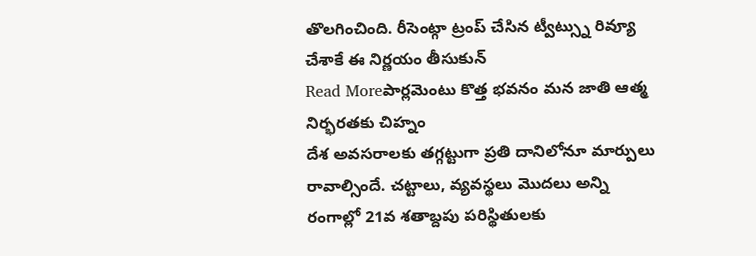తొలగించింది. రీసెంట్గా ట్రంప్ చేసిన ట్వీట్స్ను రివ్యూ చేశాకే ఈ నిర్ణయం తీసుకున్
Read Moreపార్లమెంటు కొత్త భవనం మన జాతి ఆత్మ నిర్భరతకు చిహ్నం
దేశ అవసరాలకు తగ్గట్టుగా ప్రతి దానిలోనూ మార్పులు రావాల్సిందే. చట్టాలు, వ్యవస్థలు మొదలు అన్ని రంగాల్లో 21వ శతాబ్దపు పరిస్థితులకు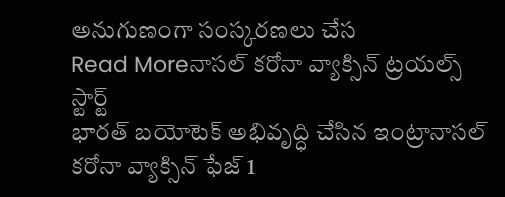అనుగుణంగా సంస్కరణలు చేస
Read Moreనాసల్ కరోనా వ్యాక్సిన్ ట్రయల్స్ స్టార్ట్
భారత్ బయోటెక్ అభివృద్ధి చేసిన ఇంట్రానాసల్ కరోనా వ్యాక్సిన్ ఫేజ్ 1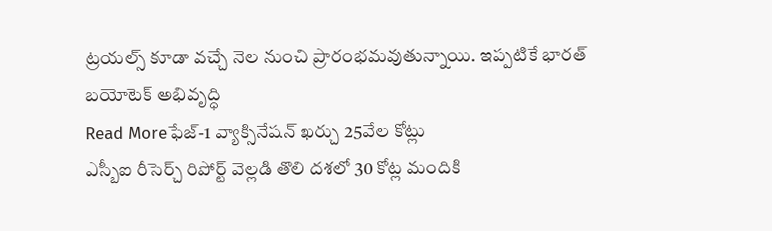ట్రయల్స్ కూడా వచ్చే నెల నుంచి ప్రారంభమవుతున్నాయి. ఇప్పటికే భారత్ బయోటెక్ అభివృద్ధి
Read Moreఫేజ్-1 వ్యాక్సినేషన్ ఖర్చు 25వేల కోట్లు
ఎస్బీఐ రీసెర్చ్ రిపోర్ట్ వెల్లడి తొలి దశలో 30 కోట్ల మందికి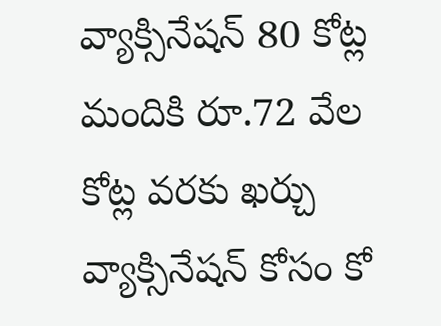వ్యాక్సినేషన్ 80 కోట్ల మందికి రూ.72 వేల కోట్ల వరకు ఖర్చు వ్యాక్సినేషన్ కోసం కో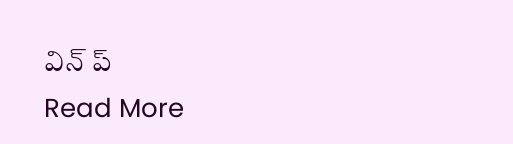విన్ ప్
Read More